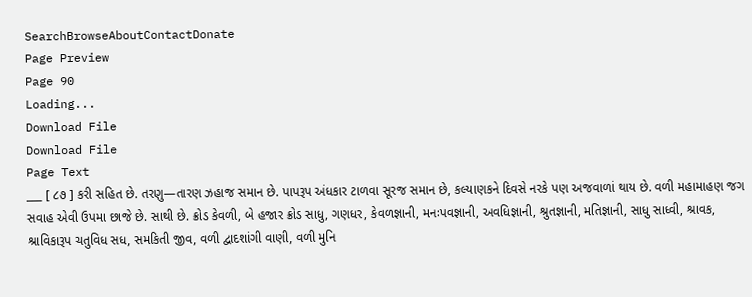SearchBrowseAboutContactDonate
Page Preview
Page 90
Loading...
Download File
Download File
Page Text
___ [ ૮૭ ] કરી સહિત છે. તરણુ—તારણ ઝહાજ સમાન છે. પાપરૂપ અંધકાર ટાળવા સૂરજ સમાન છે, કલ્યાણકને દિવસે નરકે પણ અજવાળાં થાય છે. વળી મહામાહણ જગ સવાહ એવી ઉપમા છાજે છે. સાથી છે. ક્રોડ કેવળી, બે હજાર ક્રોડ સાધુ, ગણધર, કેવળજ્ઞાની, મનઃપવજ્ઞાની, અવધિજ્ઞાની, શ્રુતજ્ઞાની, મતિજ્ઞાની, સાધુ સાધ્વી, શ્રાવક, શ્રાવિકારૂપ ચતુવિધ સધ, સમકિતી જીવ, વળી દ્વાદશાંગી વાણી, વળી મુનિ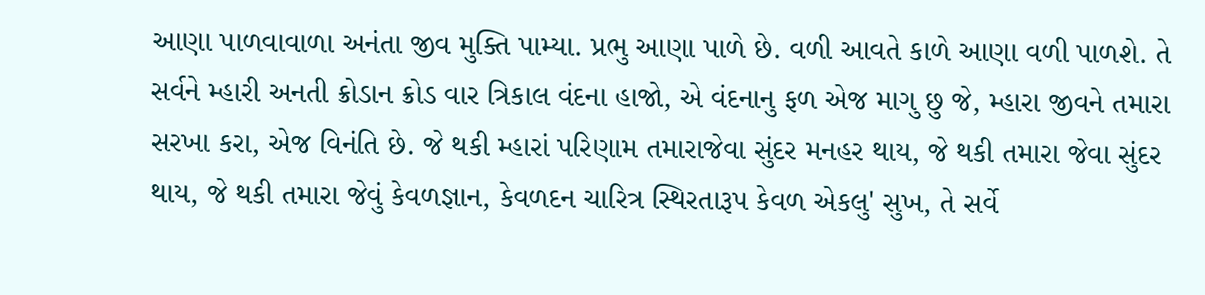આણા પાળવાવાળા અનંતા જીવ મુક્તિ પામ્યા. પ્રભુ આણા પાળે છે. વળી આવતે કાળે આણા વળી પાળશે. તે સર્વને મ્હારી અનતી ક્રોડાન ક્રોડ વાર ત્રિકાલ વંદના હાજો, એ વંદનાનુ ફળ એજ માગુ છુ જે, મ્હારા જીવને તમારા સરખા કરા, એજ વિનંતિ છે. જે થકી મ્હારાં પરિણામ તમારાજેવા સુંદર મનહર થાય, જે થકી તમારા જેવા સુંદર થાય, જે થકી તમારા જેવું કેવળજ્ઞાન, કેવળદન ચારિત્ર સ્થિરતારૂપ કેવળ એકલુ' સુખ, તે સર્વે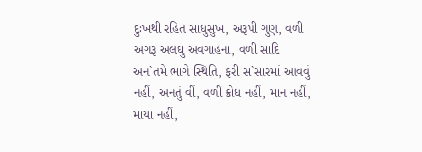દુઃખથી રહિત સાધુસુખ, અરૂપી ગુણ, વળી અગરૂ અલઘુ અવગાહના, વળી સાદિ અન`તમે ભાગે સ્થિતિ, ફરી સ`સારમાં આવવું નહીં, અનતું વીં, વળી ક્રોધ નહીં, માન નહીં, માયા નહીં,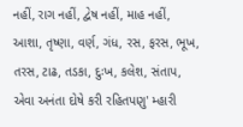નહીં, રાગ નહીં, દ્વેષ નહીં, માહ નહીં, આશા, તૃષ્ણા, વર્ણ, ગંધ, રસ, ફરસ, ભૂખ, તરસ, ટાઢ, તડકા, દુઃખ, કલેશ, સંતાપ, એવા અનંતા દોષે કરી રહિતપણુ' મ્હારી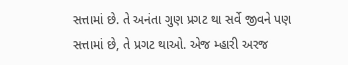સત્તામાં છે. તે અનંતા ગુણ પ્રગટ થા સર્વે જીવને પણ સત્તામાં છે, તે પ્રગટ થાઓ. એજ મ્હારી અરજ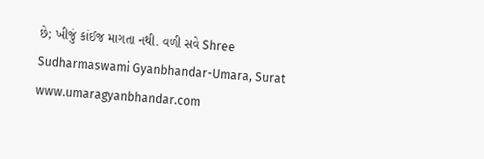છે; ખીજું કાંઈજ માગતા નથી. વળી સવે Shree Sudharmaswami Gyanbhandar-Umara, Surat www.umaragyanbhandar.com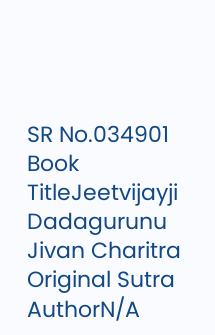SR No.034901
Book TitleJeetvijayji Dadagurunu Jivan Charitra
Original Sutra AuthorN/A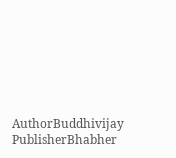AuthorBuddhivijay
PublisherBhabher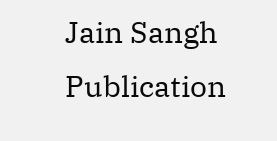Jain Sangh
Publication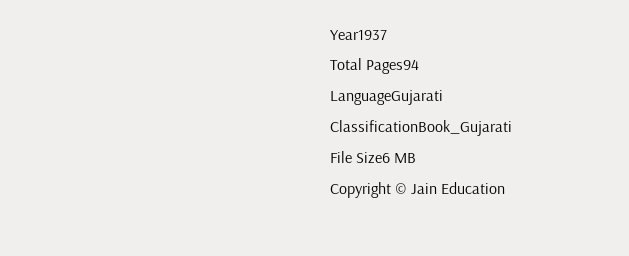Year1937
Total Pages94
LanguageGujarati
ClassificationBook_Gujarati
File Size6 MB
Copyright © Jain Education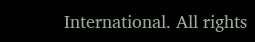International. All rights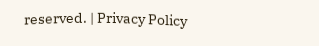reserved. | Privacy Policy